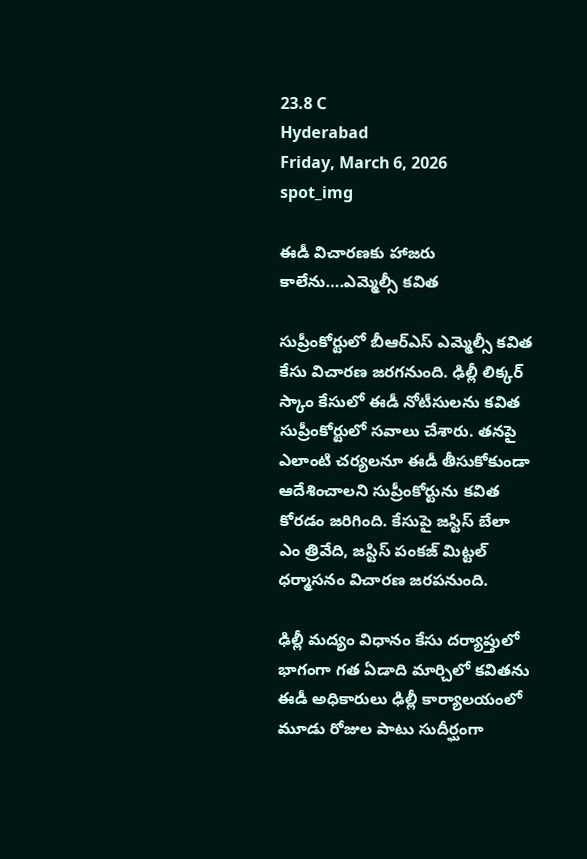23.8 C
Hyderabad
Friday, March 6, 2026
spot_img

ఈడీ విచారణకు హాజరు కాలేను….ఎమ్మెల్సీ కవిత

సుప్రీంకోర్టులో బీఆర్ఎస్ ఎమ్మెల్సీ కవిత కేసు విచారణ జరగనుంది. ఢిల్లీ లిక్కర్ స్కాం కేసులో ఈడీ నోటీసులను కవిత సుప్రీంకోర్టులో సవాలు చేశారు. తనపై ఎలాంటి చర్యలనూ ఈడీ తీసుకోకుండా ఆదేశించాలని సుప్రీంకోర్టును కవిత కోరడం జరిగింది. కేసుపై జస్టిస్ బేలా ఎం త్రివేది, జస్టిస్ పంకజ్ మిట్టల్ ధర్మాసనం విచారణ జరపనుంది.

ఢిల్లీ మద్యం విధానం కేసు దర్యాప్తులో భాగంగా గత ఏడాది మార్చిలో కవితను ఈడీ అధికారులు ఢిల్లీ కార్యాలయంలో మూడు రోజుల పాటు సుదీర్ఘంగా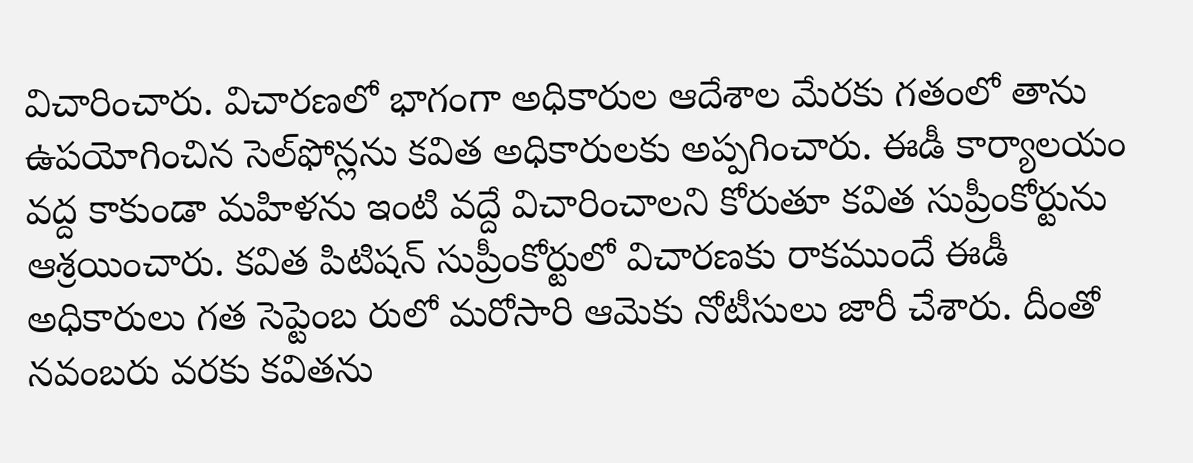విచారించారు. విచారణలో భాగంగా అధికారుల ఆదేశాల మేరకు గతంలో తాను ఉపయోగించిన సెల్‌ఫోన్లను కవిత అధికారులకు అప్పగించారు. ఈడీ కార్యాలయం వద్ద కాకుండా మహిళను ఇంటి వద్దే విచారించాలని కోరుతూ కవిత సుప్రీంకోర్టును ఆశ్రయించారు. కవిత పిటిషన్‌ సుప్రీంకోర్టులో విచారణకు రాకముందే ఈడీ అధికారులు గత సెప్టెంబ రులో మరోసారి ఆమెకు నోటీసులు జారీ చేశారు. దీంతో నవంబరు వరకు కవితను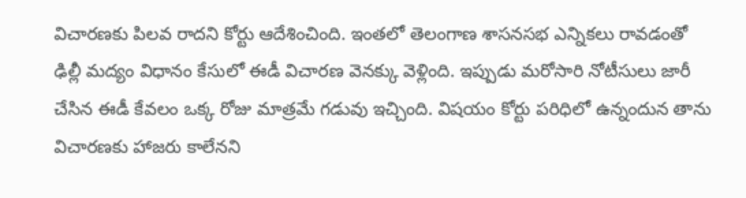విచారణకు పిలవ రాదని కోర్టు ఆదేశించింది. ఇంతలో తెలంగాణ శాసనసభ ఎన్నికలు రావడంతో ఢిల్లీ మద్యం విధానం కేసులో ఈడీ విచారణ వెనక్కు వెళ్లింది. ఇప్పుడు మరోసారి నోటీసులు జారీ చేసిన ఈడీ కేవలం ఒక్క రోజు మాత్రమే గడువు ఇచ్చింది. విషయం కోర్టు పరిధిలో ఉన్నందున తాను విచారణకు హాజరు కాలేనని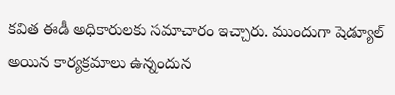కవిత ఈడీ అధికారులకు సమాచారం ఇచ్చారు. ముందుగా షెడ్యూల్‌ అయిన కార్యక్రమాలు ఉన్నందున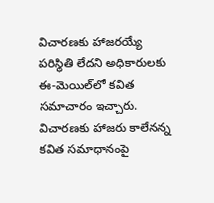విచారణకు హాజరయ్యే పరిస్థితి లేదని అధికారులకు ఈ-మెయిల్‌లో కవిత సమాచారం ఇచ్చారు. విచారణకు హాజరు కాలేనన్న కవిత సమాధానంపై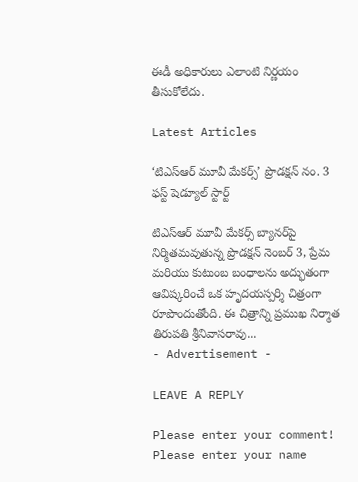ఈడీ అధికారులు ఎలాంటి నిర్ణయం తీసుకోలేదు.

Latest Articles

‘టిఎస్ఆర్ మూవీ మేకర్స్’ ప్రొడక్షన్ నం. 3 ఫస్ట్ షెడ్యూల్ స్టార్ట్

టిఎస్ఆర్ మూవీ మేకర్స్ బ్యానర్‌పై నిర్మితమవుతున్న ప్రొడక్షన్ నెంబర్ 3, ప్రేమ మరియు కుటుంబ బంధాలను అద్భుతంగా ఆవిష్కరించే ఒక హృదయస్పర్శి చిత్రంగా రూపొందుతోంది. ఈ చిత్రాన్ని ప్రముఖ నిర్మాత తిరుపతి శ్రీనివాసరావు...
- Advertisement -

LEAVE A REPLY

Please enter your comment!
Please enter your name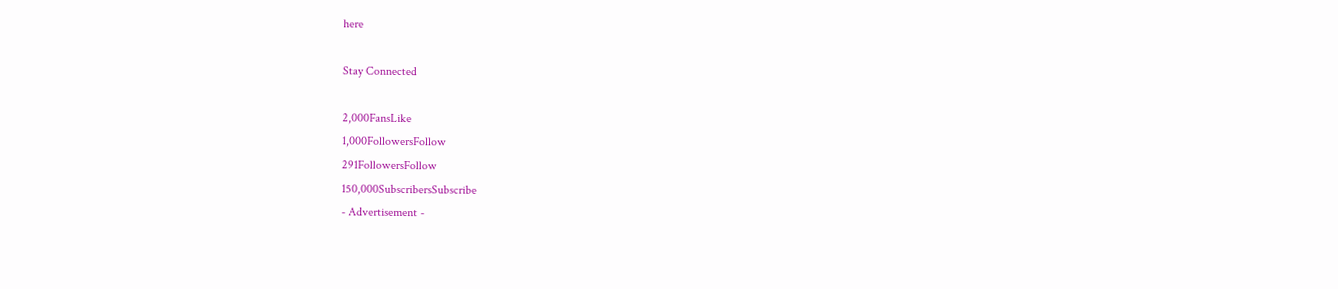here

Stay Connected

2,000FansLike
1,000FollowersFollow
291FollowersFollow
150,000SubscribersSubscribe
- Advertisement -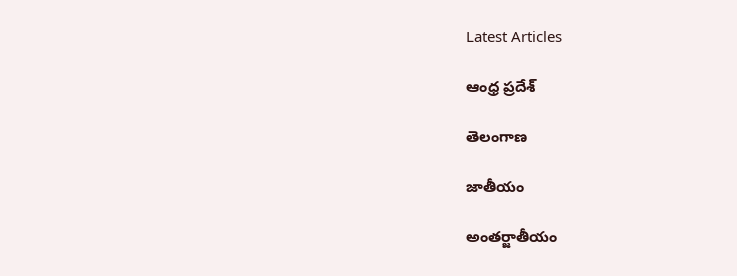Latest Articles

ఆంధ్ర ప్రదేశ్

తెలంగాణ

జాతీయం

అంతర్జాతీయం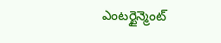ఎంటర్టైన్మెంట్